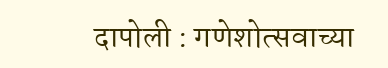दापोली : गणेशोत्सवाच्या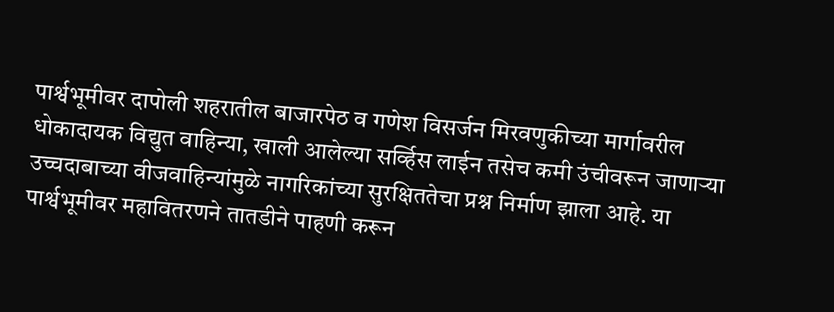पार्श्वभूमीवर दापोली शहरातील बाजारपेठ व गणेश विसर्जन मिरवणुकीच्या मार्गावरील धोकादायक विद्युत वाहिन्या, खाली आलेल्या सर्व्हिस लाईन तसेच कमी उंचीवरून जाणाऱ्या उच्चदाबाच्या वीजवाहिन्यांमुळे नागरिकांच्या सुरक्षिततेचा प्रश्न निर्माण झाला आहे. या पार्श्वभूमीवर महावितरणने तातडीने पाहणी करून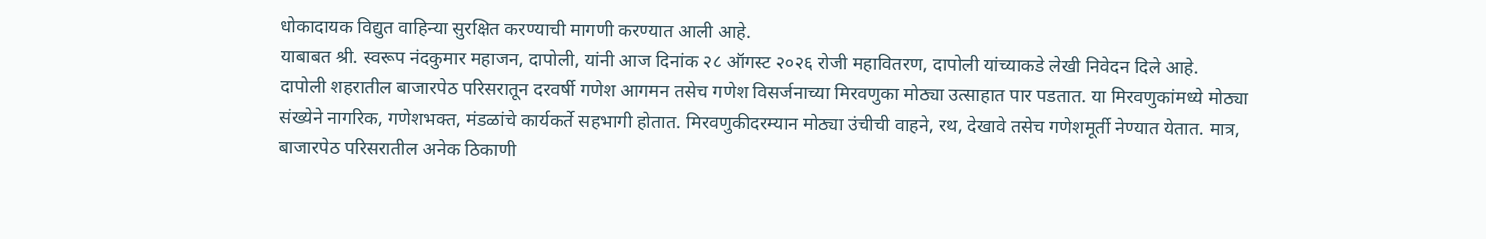धोकादायक विद्युत वाहिन्या सुरक्षित करण्याची मागणी करण्यात आली आहे.
याबाबत श्री. स्वरूप नंदकुमार महाजन, दापोली, यांनी आज दिनांक २८ ऑगस्ट २०२६ रोजी महावितरण, दापोली यांच्याकडे लेखी निवेदन दिले आहे.
दापोली शहरातील बाजारपेठ परिसरातून दरवर्षी गणेश आगमन तसेच गणेश विसर्जनाच्या मिरवणुका मोठ्या उत्साहात पार पडतात. या मिरवणुकांमध्ये मोठ्या संख्येने नागरिक, गणेशभक्त, मंडळांचे कार्यकर्ते सहभागी होतात. मिरवणुकीदरम्यान मोठ्या उंचीची वाहने, रथ, देखावे तसेच गणेशमूर्ती नेण्यात येतात. मात्र, बाजारपेठ परिसरातील अनेक ठिकाणी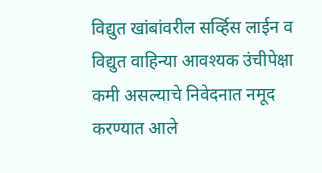विद्युत खांबांवरील सर्व्हिस लाईन व विद्युत वाहिन्या आवश्यक उंचीपेक्षा कमी असल्याचे निवेदनात नमूद करण्यात आले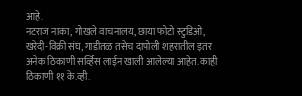आहे.
नटराज नाका, गोखले वाचनालय, छाया फोटो स्टुडिओ, खरेदी-विक्री संघ, गाडीतळ तसेच दापोली शहरातील इतर अनेक ठिकाणी सर्व्हिस लाईन खाली आलेल्या आहेत. काही ठिकाणी ११ के.व्ही.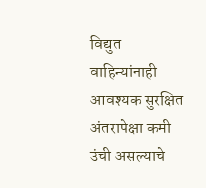विद्युत वाहिन्यांनाही आवश्यक सुरक्षित अंतरापेक्षा कमी उंची असल्याचे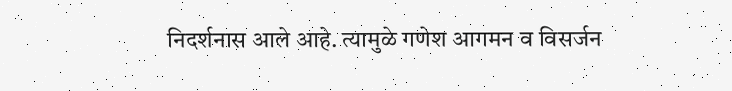निदर्शनास आले आहे. त्यामुळे गणेश आगमन व विसर्जन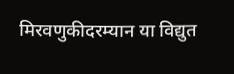मिरवणुकीदरम्यान या विद्युत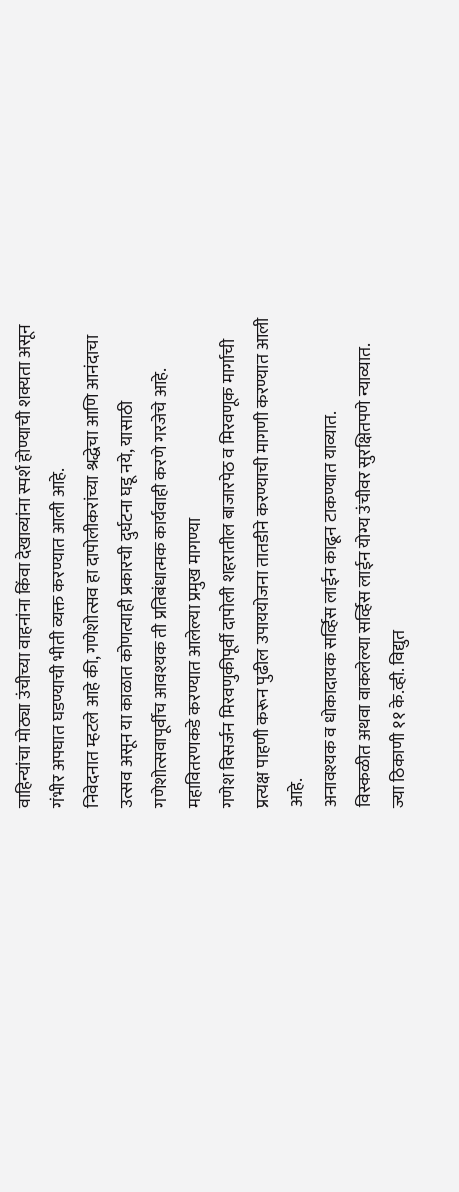वाहिन्यांचा मोठ्या उंचीच्या वाहनांना किंवा देखाव्यांना स्पर्श होण्याची शक्यता असून गंभीर अपघात घडण्याची भीती व्यक्त करण्यात आली आहे.
निवेदनात म्हटले आहे की, गणेशोत्सव हा दापोलीकरांच्या श्रद्धेचा आणि आनंदाचा उत्सव असून या काळात कोणत्याही प्रकारची दुर्घटना घडू नये, यासाठी गणेशोत्सवापूर्वीच आवश्यक ती प्रतिबंधात्मक कार्यवाही करणे गरजेचे आहे.
महावितरणकडे करण्यात आलेल्या प्रमुख मागण्या
गणेश विसर्जन मिरवणुकीपूर्वी दापोली शहरातील बाजारपेठ व मिरवणूक मार्गाची प्रत्यक्ष पाहणी करून पुढील उपाययोजना तातडीने करण्याची मागणी करण्यात आली आहे.
अनावश्यक व धोकादायक सर्व्हिस लाईन काढून टाकण्यात याव्यात.
विस्कळीत अथवा वाकलेल्या सर्व्हिस लाईन योग्य उंचीवर सुरक्षितपणे न्याव्यात.
ज्या ठिकाणी ११ के.व्ही. विद्युत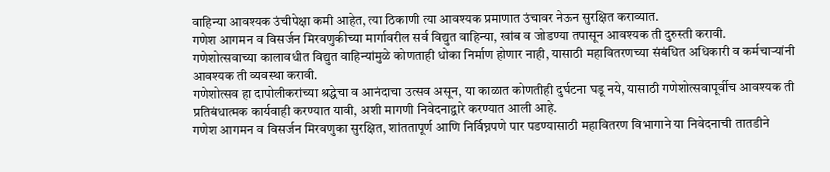वाहिन्या आवश्यक उंचीपेक्षा कमी आहेत, त्या ठिकाणी त्या आवश्यक प्रमाणात उंचावर नेऊन सुरक्षित कराव्यात.
गणेश आगमन व विसर्जन मिरवणुकीच्या मार्गावरील सर्व विद्युत वाहिन्या, खांब व जोडण्या तपासून आवश्यक ती दुरुस्ती करावी.
गणेशोत्सवाच्या कालावधीत विद्युत वाहिन्यांमुळे कोणताही धोका निर्माण होणार नाही, यासाठी महावितरणच्या संबंधित अधिकारी व कर्मचाऱ्यांनी आवश्यक ती व्यवस्था करावी.
गणेशोत्सव हा दापोलीकरांच्या श्रद्धेचा व आनंदाचा उत्सव असून, या काळात कोणतीही दुर्घटना घडू नये, यासाठी गणेशोत्सवापूर्वीच आवश्यक ती प्रतिबंधात्मक कार्यवाही करण्यात यावी, अशी मागणी निवेदनाद्वारे करण्यात आली आहे.
गणेश आगमन व विसर्जन मिरवणुका सुरक्षित, शांततापूर्ण आणि निर्विघ्नपणे पार पडण्यासाठी महावितरण विभागाने या निवेदनाची तातडीने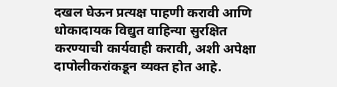दखल घेऊन प्रत्यक्ष पाहणी करावी आणि धोकादायक विद्युत वाहिन्या सुरक्षित करण्याची कार्यवाही करावी, अशी अपेक्षा दापोलीकरांकडून व्यक्त होत आहे.